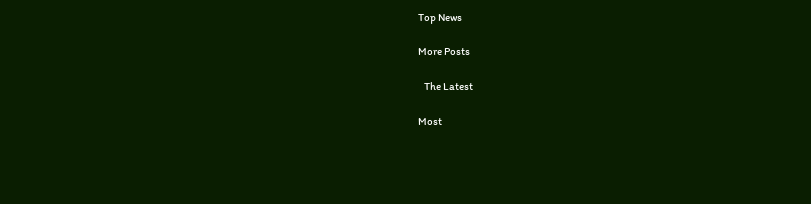Top News

More Posts

   The Latest

Most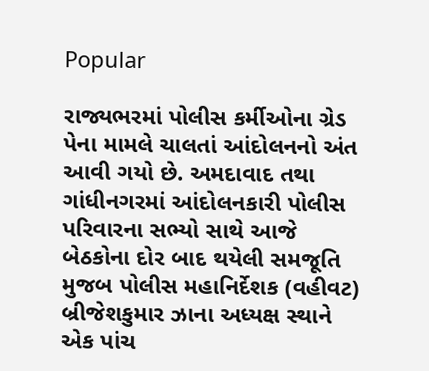Popular

રાજ્યભરમાં પોલીસ કર્મીઓના ગ્રેડ પેના મામલે ચાલતાં આંદોલનનો અંત આવી ગયો છે. અમદાવાદ તથા ગાંધીનગરમાં આંદોલનકારી પોલીસ પરિવારના સભ્યો સાથે આજે બેઠકોના દોર બાદ થયેલી સમજૂતિ મુજબ પોલીસ મહાનિર્દેશક (વહીવટ) બ્રીજેશકુમાર ઝાના અધ્યક્ષ સ્થાને એક પાંચ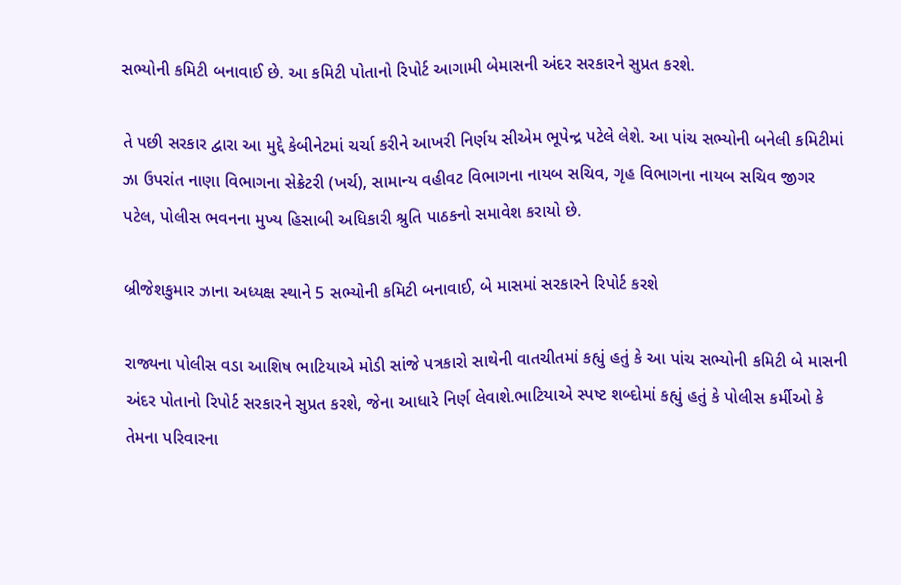સભ્યોની કમિટી બનાવાઈ છે. આ કમિટી પોતાનો રિપોર્ટ આગામી બેમાસની અંદર સરકારને સુપ્રત કરશે.

તે પછી સરકાર દ્વારા આ મુદ્દે કેબીનેટમાં ચર્ચા કરીને આખરી નિર્ણય સીએમ ભૂપેન્દ્ર પટેલે લેશે. આ પાંચ સભ્યોની બનેલી કમિટીમાં ઝા ઉપરાંત નાણા વિભાગના સેક્રેટરી (ખર્ચ), સામાન્ય વહીવટ વિભાગના નાયબ સચિવ, ગૃહ વિભાગના નાયબ સચિવ જીગર પટેલ, પોલીસ ભવનના મુખ્ય હિસાબી અધિકારી શ્રુતિ પાઠકનો સમાવેશ કરાયો છે.

બ્રીજેશકુમાર ઝાના અધ્યક્ષ સ્થાને 5 સભ્યોની કમિટી બનાવાઈ, બે માસમાં સરકારને રિપોર્ટ કરશે

રાજ્યના પોલીસ વડા આશિષ ભાટિયાએ મોડી સાંજે પત્રકારો સાથેની વાતચીતમાં કહ્યું હતું કે આ પાંચ સભ્યોની કમિટી બે માસની અંદર પોતાનો રિપોર્ટ સરકારને સુપ્રત કરશે, જેના આધારે નિર્ણ લેવાશે.ભાટિયાએ સ્પષ્ટ શબ્દોમાં કહ્યું હતું કે પોલીસ કર્મીઓ કે તેમના પરિવારના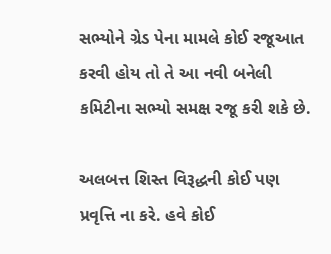સભ્યોને ગ્રેડ પેના મામલે કોઈ રજૂઆત કરવી હોય તો તે આ નવી બનેલી કમિટીના સભ્યો સમક્ષ રજૂ કરી શકે છે.

અલબત્ત શિસ્ત વિરૂદ્ધની કોઈ પણ પ્રવૃત્તિ ના કરે. હવે કોઈ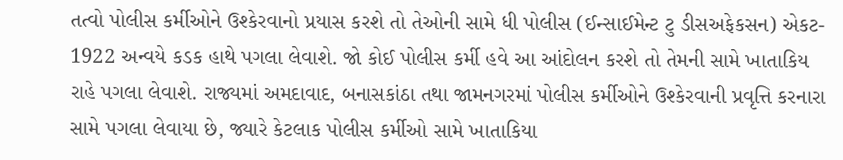તત્વો પોલીસ કર્મીઓને ઉશ્કેરવાનો પ્રયાસ કરશે તો તેઓની સામે ધી પોલીસ (ઈન્સાઈમેન્ટ ટુ ડીસઅફેકસન) એકટ- 1922 અન્વયે કડક હાથે પગલા લેવાશે. જો કોઈ પોલીસ કર્મી હવે આ આંદોલન કરશે તો તેમની સામે ખાતાકિય રાહે પગલા લેવાશે. રાજ્યમાં અમદાવાદ, બનાસકાંઠા તથા જામનગરમાં પોલીસ કર્મીઓને ઉશ્કેરવાની પ્રવૃત્તિ કરનારા સામે પગલા લેવાયા છે, જ્યારે કેટલાક પોલીસ કર્મીઓ સામે ખાતાકિયા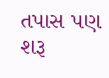તપાસ પણ શરૂ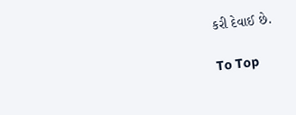કરી દેવાઈ છે.

To Top